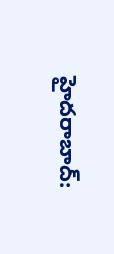హైదరాబాద్: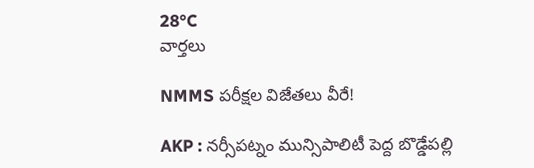28°C
వార్తలు

NMMS పరీక్షల విజేతలు వీరే!

AKP : నర్సీపట్నం మున్సిపాలిటీ పెద్ద బొడ్డేపల్లి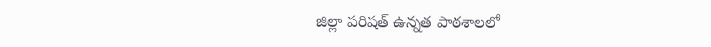జిల్లా పరిషత్ ఉన్నత పాఠశాలలో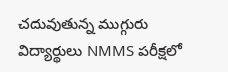చదువుతున్న ముగ్గురు విద్యార్థులు NMMS పరీక్షలో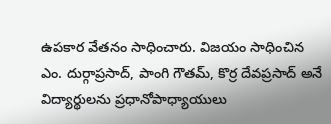ఉపకార వేతనం సాధించారు. విజయం సాధించిన ఎం. దుర్గాప్రసాద్, పాంగి గౌతమ్, కొర్ర దేవప్రసాద్ అనే విద్యార్థులను ప్రధానోపాధ్యాయులు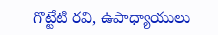గొట్టేటి రవి, ఉపాధ్యాయులు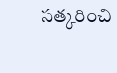సత్కరించి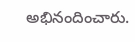అభినందించారు.